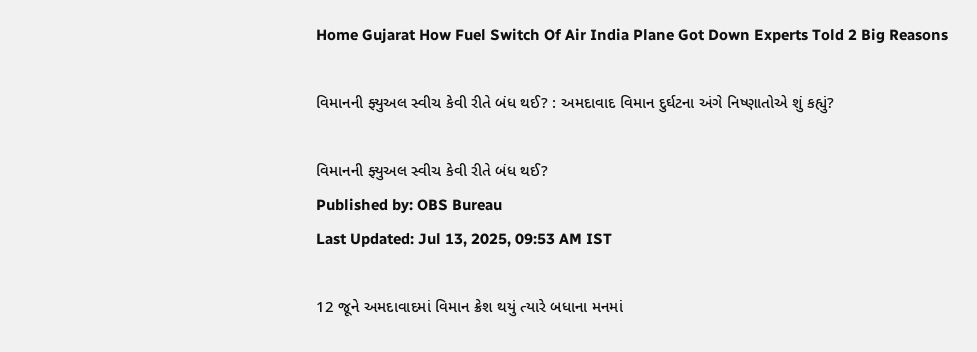Home Gujarat How Fuel Switch Of Air India Plane Got Down Experts Told 2 Big Reasons

વિમાનની ફ્યુઅલ સ્વીચ કેવી રીતે બંધ થઈ? : અમદાવાદ વિમાન દુર્ઘટના અંગે નિષ્ણાતોએ શું કહ્યું?

વિમાનની ફ્યુઅલ સ્વીચ કેવી રીતે બંધ થઈ?
Published by: OBS Bureau
Last Updated: Jul 13, 2025, 09:53 AM IST

12 જૂને અમદાવાદમાં વિમાન ક્રેશ થયું ત્યારે બધાના મનમાં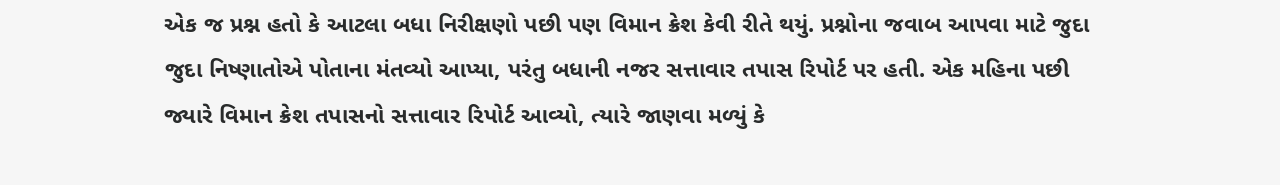એક જ પ્રશ્ન હતો કે આટલા બધા નિરીક્ષણો પછી પણ વિમાન ક્રેશ કેવી રીતે થયું. પ્રશ્નોના જવાબ આપવા માટે જુદા જુદા નિષ્ણાતોએ પોતાના મંતવ્યો આપ્યા, પરંતુ બધાની નજર સત્તાવાર તપાસ રિપોર્ટ પર હતી. એક મહિના પછી જ્યારે વિમાન ક્રેશ તપાસનો સત્તાવાર રિપોર્ટ આવ્યો, ત્યારે જાણવા મળ્યું કે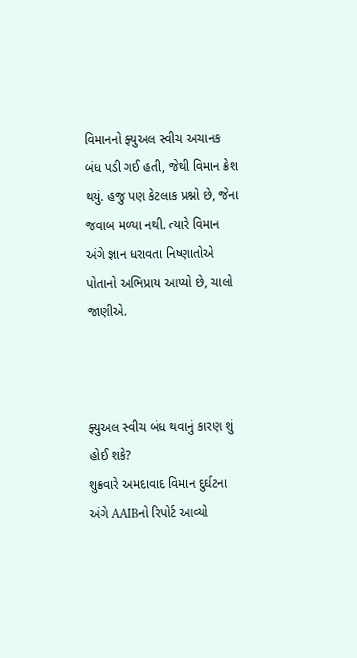વિમાનનો ફ્યુઅલ સ્વીચ અચાનક બંધ પડી ગઈ હતી, જેથી વિમાન ક્રેશ થયું. હજુ પણ કેટલાક પ્રશ્નો છે, જેના જવાબ મળ્યા નથી. ત્યારે વિમાન અંગે જ્ઞાન ધરાવતા નિષ્ણાતોએ પોતાનો અભિપ્રાય આપ્યો છે, ચાલો જાણીએ.



ફ્યુઅલ સ્વીચ બંધ થવાનું કારણ શું હોઈ શકે?
શુક્રવારે અમદાવાદ વિમાન દુર્ઘટના અંગે AAIBનો રિપોર્ટ આવ્યો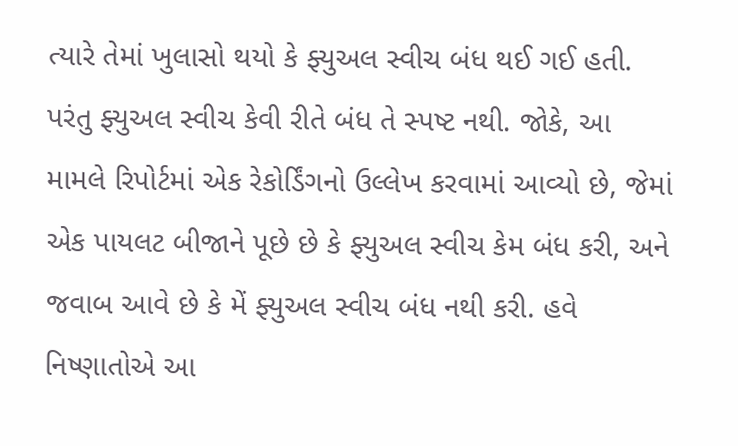ત્યારે તેમાં ખુલાસો થયો કે ફ્યુઅલ સ્વીચ બંધ થઈ ગઈ હતી. પરંતુ ફ્યુઅલ સ્વીચ કેવી રીતે બંધ તે સ્પષ્ટ નથી. જોકે, આ મામલે રિપોર્ટમાં એક રેકોર્ડિંગનો ઉલ્લેખ કરવામાં આવ્યો છે, જેમાં એક પાયલટ બીજાને પૂછે છે કે ફ્યુઅલ સ્વીચ કેમ બંધ કરી, અને જવાબ આવે છે કે મેં ફ્યુઅલ સ્વીચ બંધ નથી કરી. હવે નિષ્ણાતોએ આ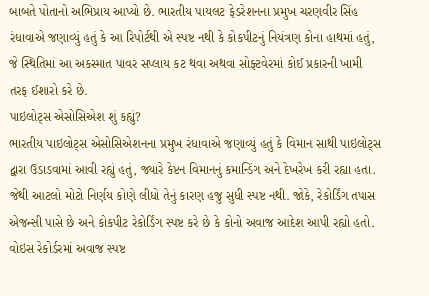બાબતે પોતાનો અભિપ્રાય આપ્યો છે. ભારતીય પાયલટ ફેડરેશનના પ્રમુખ ચરણવીર સિંહ રંધાવાએ જણાવ્યું હતું કે આ રિપોર્ટથી એ સ્પષ્ટ નથી કે કોકપીટનું નિયંત્રણ કોના હાથમાં હતું, જે સ્થિતિમાં આ અકસ્માત પાવર સપ્લાય કટ થવા અથવા સોફ્ટવેરમાં કોઈ પ્રકારની ખામી તરફ ઈશારો કરે છે.
પાઇલોટ્સ એસોસિએશ શું કહ્યું?
ભારતીય પાઇલોટ્સ એસોસિએશનના પ્રમુખ રંધાવાએ જણાવ્યું હતું કે વિમાન સાથી પાઇલોટ્સ દ્વારા ઉડાડવામાં આવી રહ્યું હતું, જ્યારે કેપ્ટન વિમાનનું કમાન્ડિંગ અને દેખરેખ કરી રહ્યા હતા. જેથી આટલો મોટો નિર્ણય કોણે લીધો તેનું કારણ હજુ સુધી સ્પષ્ટ નથી. જોકે, રેકોર્ડિંગ તપાસ એજન્સી પાસે છે અને કોકપીટ રેકોર્ડિંગ સ્પષ્ટ કરે છે કે કોનો અવાજ આદેશ આપી રહ્યો હતો. વોઇસ રેકોર્ડરમાં અવાજ સ્પષ્ટ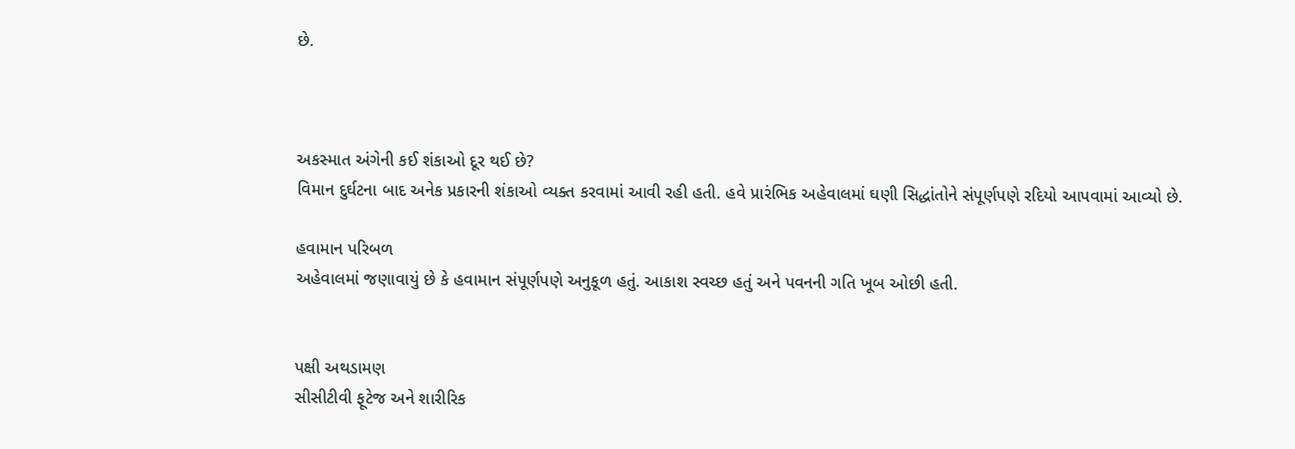છે.



અકસ્માત અંગેની કઈ શંકાઓ દૂર થઈ છે?
વિમાન દુર્ઘટના બાદ અનેક પ્રકારની શંકાઓ વ્યક્ત કરવામાં આવી રહી હતી. હવે પ્રારંભિક અહેવાલમાં ઘણી સિદ્ધાંતોને સંપૂર્ણપણે રદિયો આપવામાં આવ્યો છે.

હવામાન પરિબળ
અહેવાલમાં જણાવાયું છે કે હવામાન સંપૂર્ણપણે અનુકૂળ હતું. આકાશ સ્વચ્છ હતું અને પવનની ગતિ ખૂબ ઓછી હતી.


પક્ષી અથડામણ
સીસીટીવી ફૂટેજ અને શારીરિક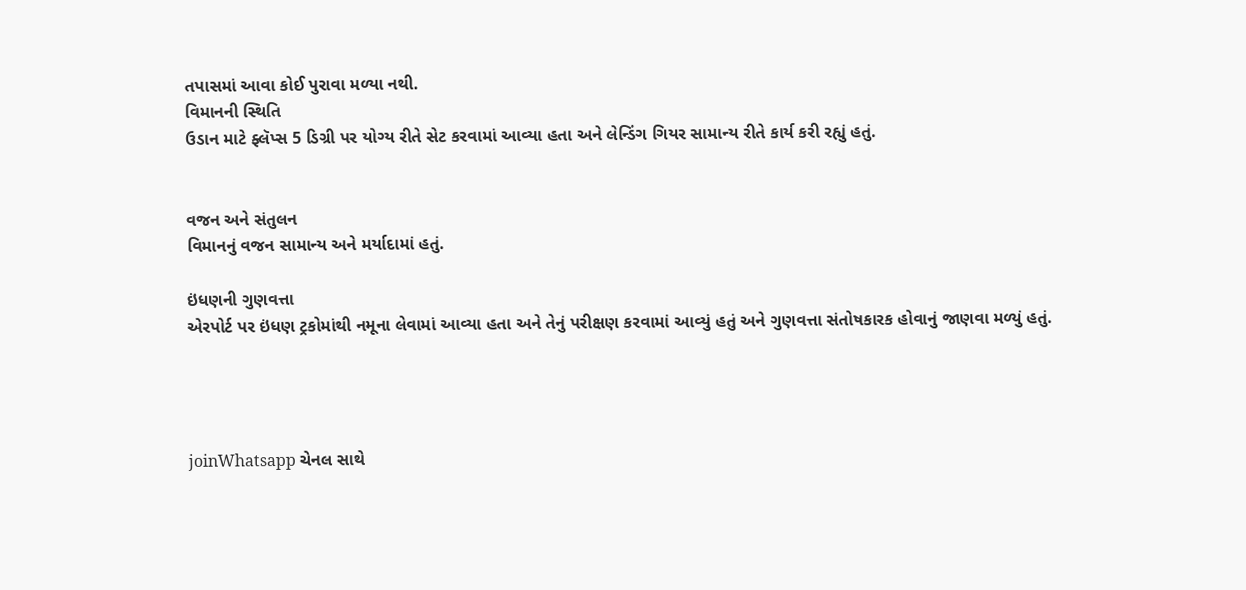તપાસમાં આવા કોઈ પુરાવા મળ્યા નથી.
વિમાનની સ્થિતિ
ઉડાન માટે ફ્લૅપ્સ 5 ડિગ્રી પર યોગ્ય રીતે સેટ કરવામાં આવ્યા હતા અને લેન્ડિંગ ગિયર સામાન્ય રીતે કાર્ય કરી રહ્યું હતું.


વજન અને સંતુલન
વિમાનનું વજન સામાન્ય અને મર્યાદામાં હતું.

ઇંધણની ગુણવત્તા
એરપોર્ટ પર ઇંધણ ટ્રકોમાંથી નમૂના લેવામાં આવ્યા હતા અને તેનું પરીક્ષણ કરવામાં આવ્યું હતું અને ગુણવત્તા સંતોષકારક હોવાનું જાણવા મળ્યું હતું.




joinWhatsapp ચેનલ સાથે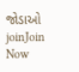જોડાઓ
joinJoin Now